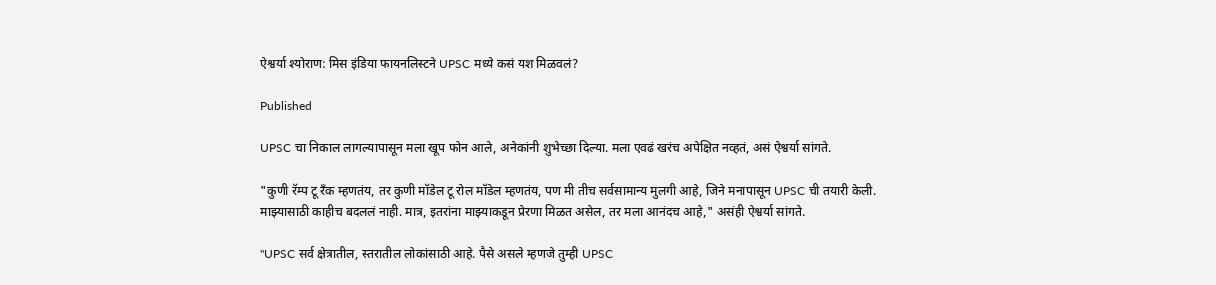ऐश्वर्या श्योराण: मिस इंडिया फायनलिस्टने UPSC मध्ये कसं यश मिळवलं?

Published

UPSC चा निकाल लागल्यापासून मला खूप फोन आले, अनेकांनी शुभेच्छा दिल्या. मला एवढं खरंच अपेक्षित नव्हतं, असं ऐश्वर्या सांगते.

"कुणी रॅम्प टू रँक म्हणतंय, तर कुणी मॉडेल टू रोल मॉडेल म्हणतंय, पण मी तीच सर्वसामान्य मुलगी आहे, जिने मनापासून UPSC ची तयारी केली. माझ्यासाठी काहीच बदललं नाही. मात्र, इतरांना माझ्याकडून प्रेरणा मिळत असेल, तर मला आनंदच आहे," असंही ऐश्वर्या सांगते.

"UPSC सर्व क्षेत्रातील, स्तरातील लोकांसाठी आहे. पैसे असले म्हणजे तुम्ही UPSC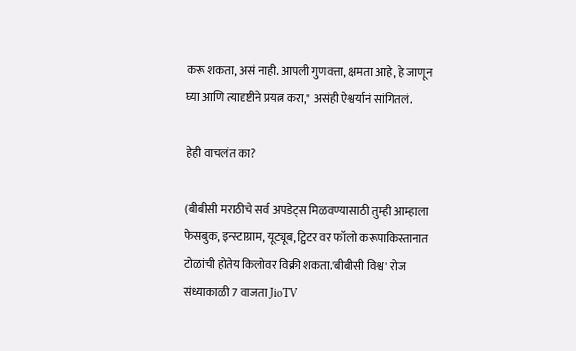करू शकता, असं नाही. आपली गुणवत्ता, क्षमता आहे, हे जाणून घ्या आणि त्यादृष्टीने प्रयत्न करा," असंही ऐश्वर्यानं सांगितलं.

हेही वाचलंत का?

(बीबीसी मराठीचे सर्व अपडेट्स मिळवण्यासाठी तुम्ही आम्हाला फेसबुक, इन्स्टाग्राम, यूट्यूब, ट्विटर वर फॉलो करूपाकिस्तानात टोळांची होतेय किलोवर विक्री शकता.'बीबीसी विश्व' रोज संध्याकाळी 7 वाजता JioTV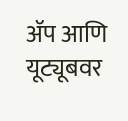ॲप आणि यूट्यूबवर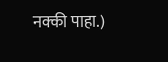नक्की पाहा.)